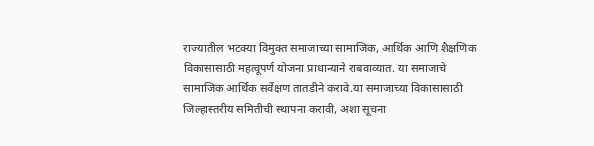राज्यातील भटक्या विमुक्त समाजाच्या सामाजिक, आर्थिक आणि शैक्षणिक विकासासाठी महत्वूपर्ण योजना प्राधान्याने राबवाव्यात. या समाजाचे सामाजिक आर्थिक सर्वेक्षण तातडीने करावे.या समाजाच्या विकासासाठी जिल्हास्तरीय समितीची स्थापना करावी, अशा सूचना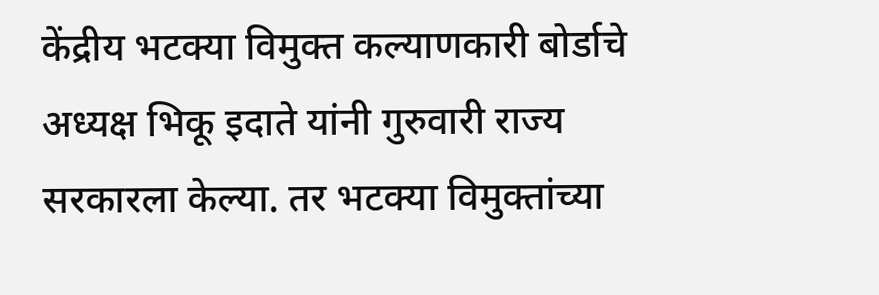केंद्रीय भटक्या विमुक्त कल्याणकारी बोर्डाचे अध्यक्ष भिकू इदाते यांनी गुरुवारी राज्य सरकारला केल्या. तर भटक्या विमुक्तांच्या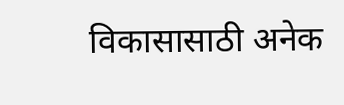विकासासाठी अनेक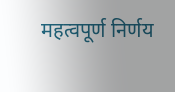महत्वपूर्ण निर्णय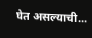घेत असल्याची...